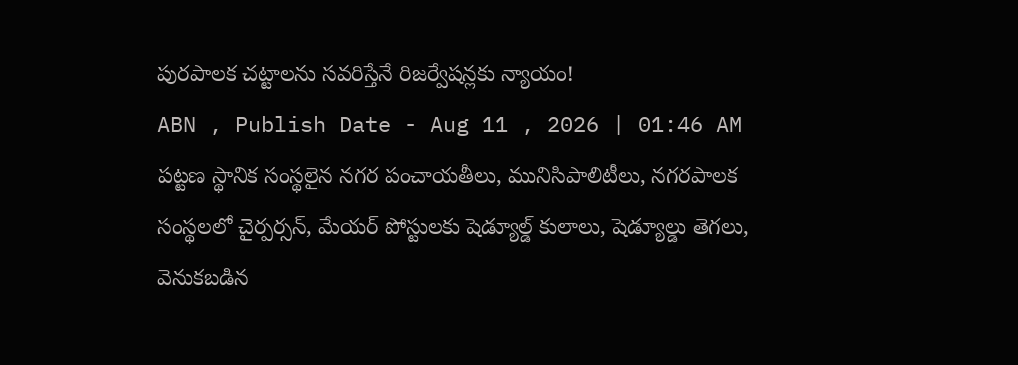పురపాలక చట్టాలను సవరిస్తేనే రిజర్వేషన్లకు న్యాయం!
ABN , Publish Date - Aug 11 , 2026 | 01:46 AM
పట్టణ స్థానిక సంస్థలైన నగర పంచాయతీలు, మునిసిపాలిటీలు, నగరపాలక సంస్థలలో చైర్పర్సన్, మేయర్ పోస్టులకు షెడ్యూల్డ్ కులాలు, షెడ్యూల్డు తెగలు, వెనుకబడిన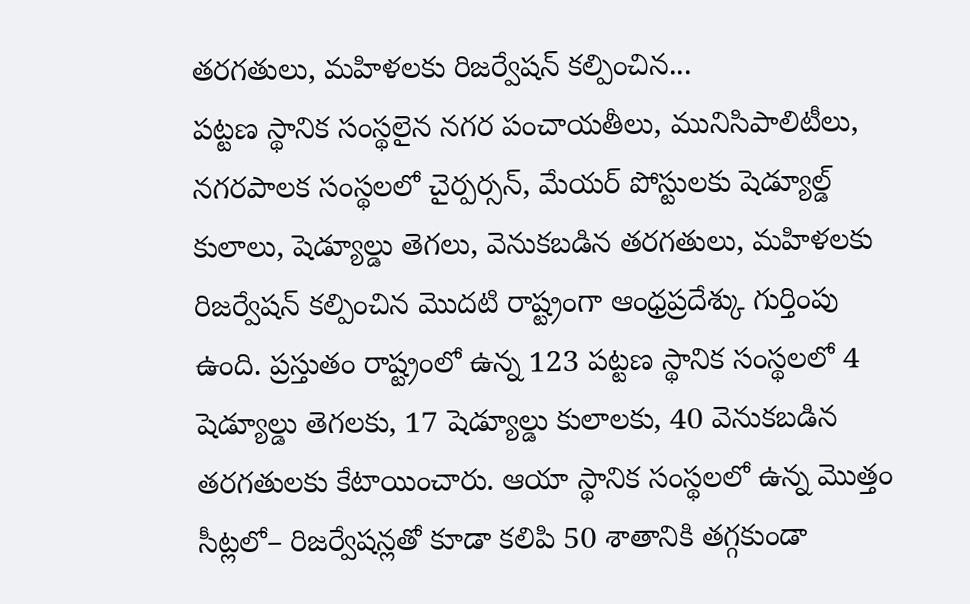తరగతులు, మహిళలకు రిజర్వేషన్ కల్పించిన...
పట్టణ స్థానిక సంస్థలైన నగర పంచాయతీలు, మునిసిపాలిటీలు, నగరపాలక సంస్థలలో చైర్పర్సన్, మేయర్ పోస్టులకు షెడ్యూల్డ్ కులాలు, షెడ్యూల్డు తెగలు, వెనుకబడిన తరగతులు, మహిళలకు రిజర్వేషన్ కల్పించిన మొదటి రాష్ట్రంగా ఆంధ్రప్రదేశ్కు గుర్తింపు ఉంది. ప్రస్తుతం రాష్ట్రంలో ఉన్న 123 పట్టణ స్థానిక సంస్థలలో 4 షెడ్యూల్డు తెగలకు, 17 షెడ్యూల్డు కులాలకు, 40 వెనుకబడిన తరగతులకు కేటాయించారు. ఆయా స్థానిక సంస్థలలో ఉన్న మొత్తం సీట్లలో– రిజర్వేషన్లతో కూడా కలిపి 50 శాతానికి తగ్గకుండా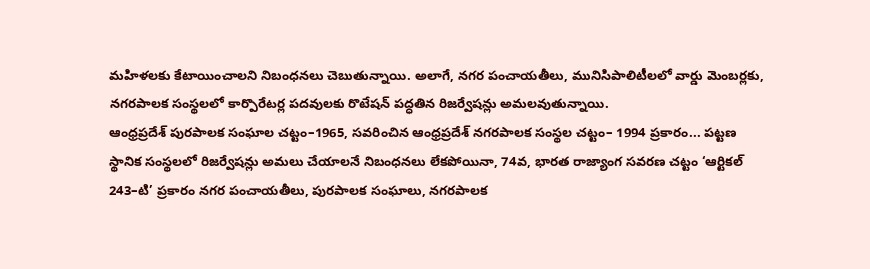మహిళలకు కేటాయించాలని నిబంధనలు చెబుతున్నాయి. అలాగే, నగర పంచాయతీలు, మునిసిపాలిటీలలో వార్డు మెంబర్లకు, నగరపాలక సంస్థలలో కార్పొరేటర్ల పదవులకు రొటేషన్ పద్ధతిన రిజర్వేషన్లు అమలవుతున్నాయి.
ఆంధ్రప్రదేశ్ పురపాలక సంఘాల చట్టం–1965, సవరించిన ఆంధ్రప్రదేశ్ నగరపాలక సంస్థల చట్టం– 1994 ప్రకారం... పట్టణ స్థానిక సంస్థలలో రిజర్వేషన్లు అమలు చేయాలనే నిబంధనలు లేకపోయినా, 74వ, భారత రాజ్యాంగ సవరణ చట్టం ‘ఆర్టికల్ 243–టి’ ప్రకారం నగర పంచాయతీలు, పురపాలక సంఘాలు, నగరపాలక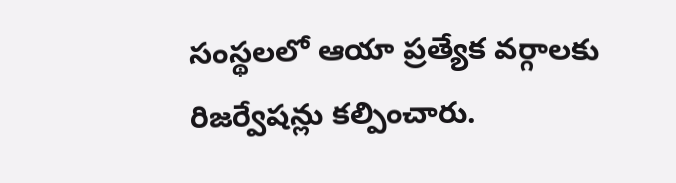సంస్థలలో ఆయా ప్రత్యేక వర్గాలకు రిజర్వేషన్లు కల్పించారు.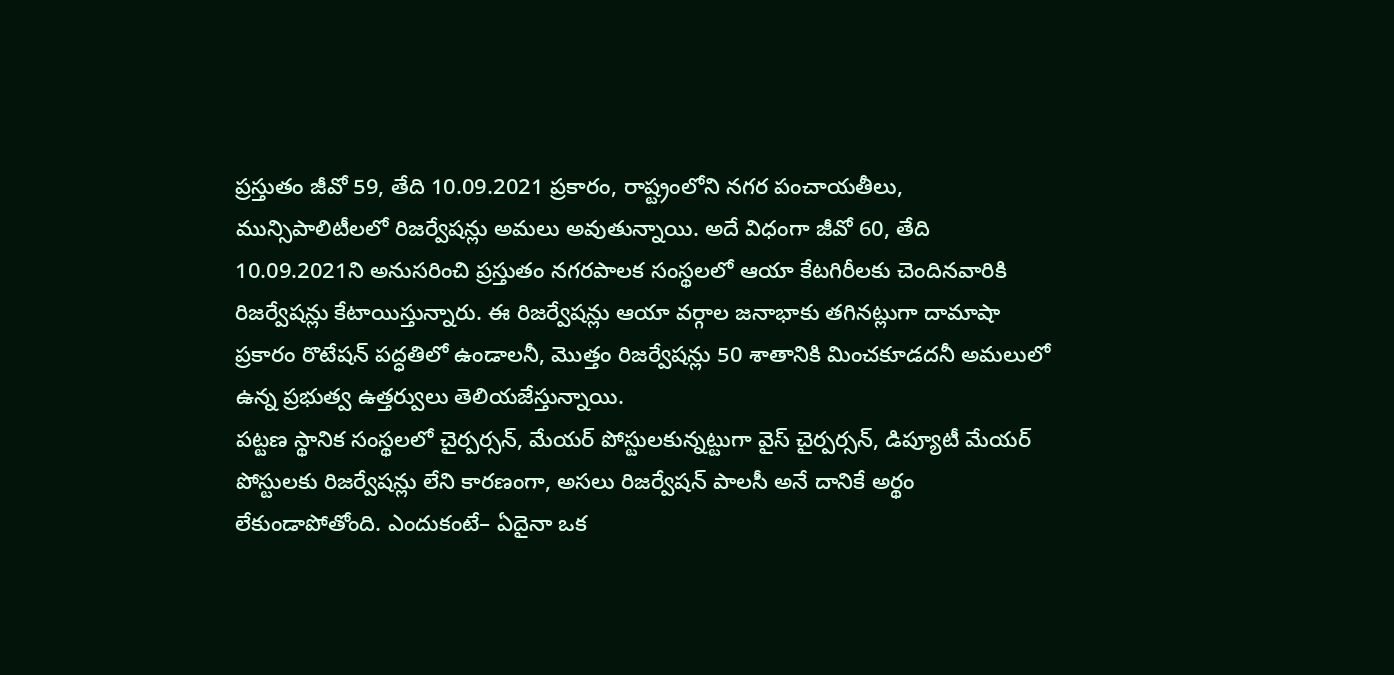ప్రస్తుతం జీవో 59, తేది 10.09.2021 ప్రకారం, రాష్ట్రంలోని నగర పంచాయతీలు, మున్సిపాలిటీలలో రిజర్వేషన్లు అమలు అవుతున్నాయి. అదే విధంగా జీవో 60, తేది 10.09.2021ని అనుసరించి ప్రస్తుతం నగరపాలక సంస్థలలో ఆయా కేటగిరీలకు చెందినవారికి రిజర్వేషన్లు కేటాయిస్తున్నారు. ఈ రిజర్వేషన్లు ఆయా వర్గాల జనాభాకు తగినట్లుగా దామాషా ప్రకారం రొటేషన్ పద్ధతిలో ఉండాలనీ, మొత్తం రిజర్వేషన్లు 50 శాతానికి మించకూడదనీ అమలులో ఉన్న ప్రభుత్వ ఉత్తర్వులు తెలియజేస్తున్నాయి.
పట్టణ స్థానిక సంస్థలలో చైర్పర్సన్, మేయర్ పోస్టులకున్నట్టుగా వైస్ చైర్పర్సన్, డిప్యూటీ మేయర్ పోస్టులకు రిజర్వేషన్లు లేని కారణంగా, అసలు రిజర్వేషన్ పాలసీ అనే దానికే అర్థం లేకుండాపోతోంది. ఎందుకంటే– ఏదైనా ఒక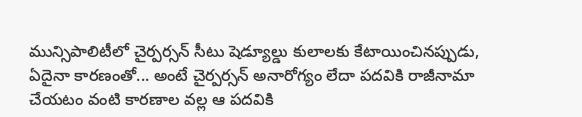మున్సిపాలిటీలో చైర్పర్సన్ సీటు షెడ్యూల్డు కులాలకు కేటాయించినప్పుడు, ఏదైనా కారణంతో... అంటే చైర్పర్సన్ అనారోగ్యం లేదా పదవికి రాజీనామా చేయటం వంటి కారణాల వల్ల ఆ పదవికి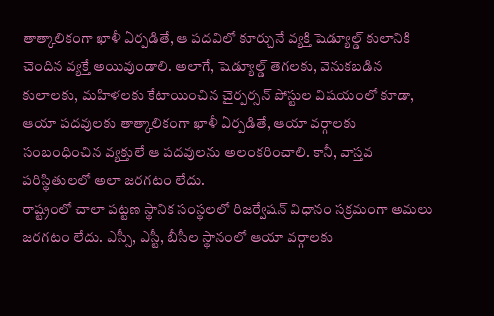తాత్కాలికంగా ఖాళీ ఏర్పడితే, ఆ పదవిలో కూర్చునే వ్యక్తి షెడ్యూల్డ్ కులానికి చెందిన వ్యక్తే అయివుండాలి. అలాగే, షెడ్యూల్డ్ తెగలకు, వెనుకబడిన కులాలకు, మహిళలకు కేటాయించిన చైర్పర్సన్ పోస్టుల విషయంలో కూడా, ఆయా పదవులకు తాత్కాలికంగా ఖాళీ ఏర్పడితే, ఆయా వర్గాలకు సంబంధించిన వ్యక్తులే ఆ పదవులను అలంకరించాలి. కానీ, వాస్తవ పరిస్థితులలో అలా జరగటం లేదు.
రాష్ట్రంలో చాలా పట్టణ స్థానిక సంస్థలలో రిజర్వేషన్ విధానం సక్రమంగా అమలు జరగటం లేదు. ఎస్సీ, ఎస్టీ, బీసీల స్థానంలో ఆయా వర్గాలకు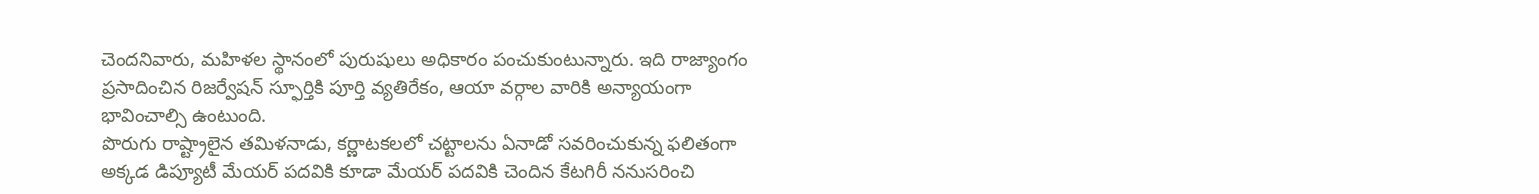చెందనివారు, మహిళల స్థానంలో పురుషులు అధికారం పంచుకుంటున్నారు. ఇది రాజ్యాంగం ప్రసాదించిన రిజర్వేషన్ స్ఫూర్తికి పూర్తి వ్యతిరేకం, ఆయా వర్గాల వారికి అన్యాయంగా భావించాల్సి ఉంటుంది.
పొరుగు రాష్ట్రాలైన తమిళనాడు, కర్ణాటకలలో చట్టాలను ఏనాడో సవరించుకున్న ఫలితంగా అక్కడ డిప్యూటీ మేయర్ పదవికి కూడా మేయర్ పదవికి చెందిన కేటగిరీ ననుసరించి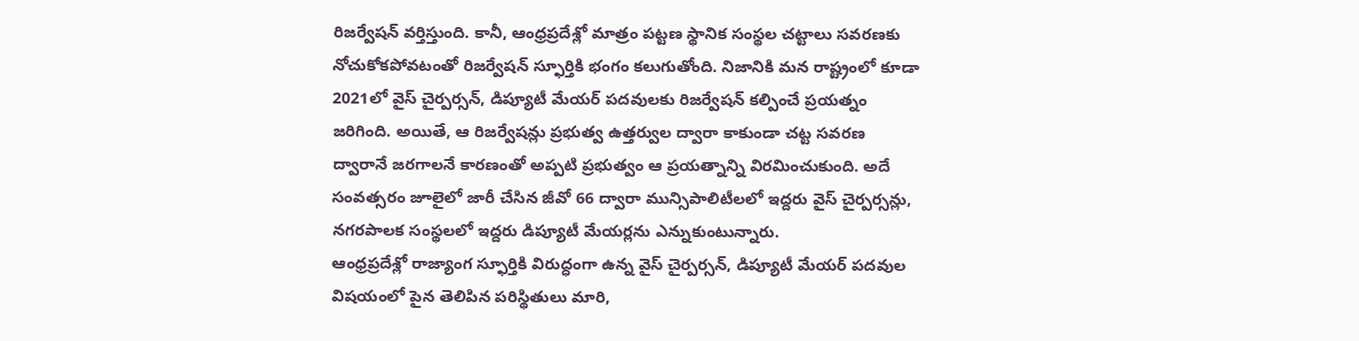రిజర్వేషన్ వర్తిస్తుంది. కానీ, ఆంధ్రప్రదేశ్లో మాత్రం పట్టణ స్థానిక సంస్థల చట్టాలు సవరణకు నోచుకోకపోవటంతో రిజర్వేషన్ స్ఫూర్తికి భంగం కలుగుతోంది. నిజానికి మన రాష్ట్రంలో కూడా 2021లో వైస్ చైర్పర్సన్, డిప్యూటీ మేయర్ పదవులకు రిజర్వేషన్ కల్పించే ప్రయత్నం జరిగింది. అయితే, ఆ రిజర్వేషన్లు ప్రభుత్వ ఉత్తర్వుల ద్వారా కాకుండా చట్ట సవరణ ద్వారానే జరగాలనే కారణంతో అప్పటి ప్రభుత్వం ఆ ప్రయత్నాన్ని విరమించుకుంది. అదే సంవత్సరం జూలైలో జారీ చేసిన జీవో 66 ద్వారా మున్సిపాలిటీలలో ఇద్దరు వైస్ చైర్పర్సన్లు, నగరపాలక సంస్థలలో ఇద్దరు డిప్యూటీ మేయర్లను ఎన్నుకుంటున్నారు.
ఆంధ్రప్రదేశ్లో రాజ్యాంగ స్ఫూర్తికి విరుద్ధంగా ఉన్న వైస్ చైర్పర్సన్, డిప్యూటీ మేయర్ పదవుల విషయంలో పైన తెలిపిన పరిస్థితులు మారి,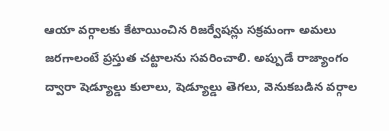ఆయా వర్గాలకు కేటాయించిన రిజర్వేషన్లు సక్రమంగా అమలు జరగాలంటే ప్రస్తుత చట్టాలను సవరించాలి. అప్పుడే రాజ్యాంగం ద్వారా షెడ్యూల్డు కులాలు, షెడ్యూల్డు తెగలు, వెనుకబడిన వర్గాల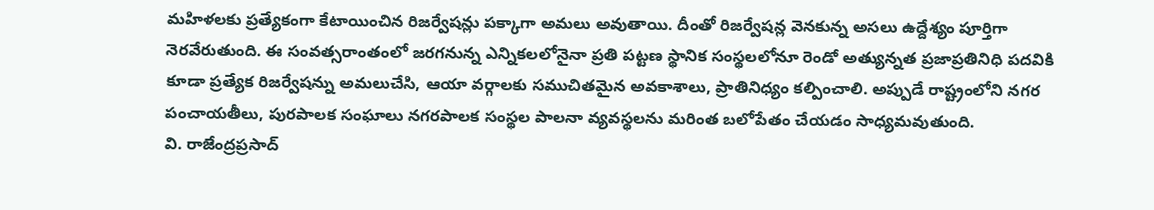మహిళలకు ప్రత్యేకంగా కేటాయించిన రిజర్వేషన్లు పక్కాగా అమలు అవుతాయి. దీంతో రిజర్వేషన్ల వెనకున్న అసలు ఉద్దేశ్యం పూర్తిగా నెరవేరుతుంది. ఈ సంవత్సరాంతంలో జరగనున్న ఎన్నికలలోనైనా ప్రతి పట్టణ స్థానిక సంస్థలలోనూ రెండో అత్యున్నత ప్రజాప్రతినిధి పదవికి కూడా ప్రత్యేక రిజర్వేషన్ను అమలుచేసి, ఆయా వర్గాలకు సముచితమైన అవకాశాలు, ప్రాతినిధ్యం కల్పించాలి. అప్పుడే రాష్ట్రంలోని నగర పంచాయతీలు, పురపాలక సంఘాలు నగరపాలక సంస్థల పాలనా వ్యవస్థలను మరింత బలోపేతం చేయడం సాధ్యమవుతుంది.
వి. రాజేంద్రప్రసాద్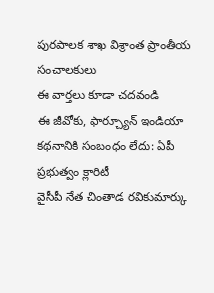పురపాలక శాఖ విశ్రాంత ప్రాంతీయ సంచాలకులు
ఈ వార్తలు కూడా చదవండి
ఈ జీవోకు, ఫార్చ్యూన్ ఇండియా కథనానికి సంబంధం లేదు: ఏపీ ప్రభుత్వం క్లారిటీ
వైసీపీ నేత చింతాడ రవికుమార్కు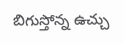బిగుస్తోన్న ఉచ్చు